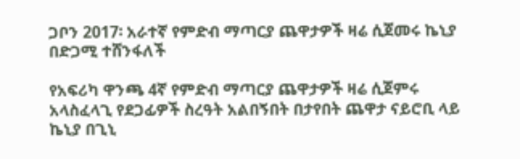ጋቦን 2017፡ አራተኛ የምድብ ማጣርያ ጨዋታዎች ዛሬ ሲጀመሩ ኬኒያ በድጋሚ ተሸንፋለች

የአፍሪካ ዋንጫ 4ኛ የምድብ ማጣርያ ጨዋታዎች ዛሬ ሲጀምሩ አላስፈላጊ የደጋፊዎች ስረዓት አልበኝበት በታየበት ጨዋታ ናይሮቢ ላይ ኬኒያ በጊኒ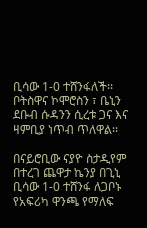ቢሳው 1-0 ተሸንፋለች፡፡ ቦትስዋና ኮሞሮስን ፣ ቤኒን ደቡብ ሱዳንን ሲረቱ ጋና እና ዛምቢያ ነጥብ ጥለዋል፡፡

በናይሮቢው ናያዮ ስታዲየም በተረገ ጨዋታ ኬንያ በጊኒ ቢሳው 1-0 ተሸንፋ ለጋቦኑ የአፍሪካ ዋንጫ የማለፍ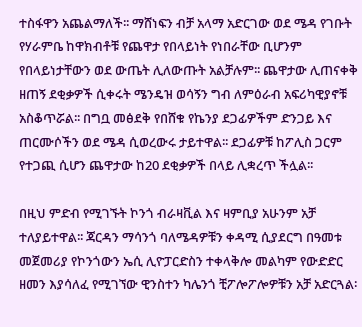ተስፋዋን አጨልማለች፡፡ ማሸነፍን ብቻ አላማ አድርገው ወደ ሜዳ የገቡት የሃራምቤ ከዋክብቶቹ የጨዋታ የበላይነት የነበራቸው ቢሆንም የበላይነታቸውን ወደ ውጤት ሊለውጡት አልቻሉም፡፡ ጨዋታው ሊጠናቀቅ ዘጠኝ ደቂቃዎች ሲቀሩት ሜንዴዝ ወሳኝን ግብ ለምዕራብ አፍሪካዊያኖቹ አስቆጥሯል፡፡ በግቧ መፅደቅ የበሸቁ የኬንያ ደጋፊዎችም ድንጋይ እና ጠርሙሶችን ወደ ሜዳ ሲወረውሩ ታይተዋል፡፡ ደጋፊዎቹ ከፖሊስ ጋርም የተጋጪ ሲሆን ጨዋታው ከ20 ደቂቃዎች በላይ ሊቋረጥ ችሏል፡፡

በዚህ ምድብ የሚገኙት ኮንጎ ብራዛቪል እና ዛምቢያ አሁንም አቻ ተለያይተዋል፡፡ ጃርዳን ማሳንጎ ባለሜዳዎቹን ቀዳሚ ሲያደርግ በዓመቱ መጀመሪያ የኮንጎውን ኤሲ ሊዮፓርድስን ተቀላቅሎ መልካም የውድድር ዘመን እያሳለፈ የሚገኘው ዊንስተን ካሌንጎ ቺፖሎፖሎዎቹን አቻ አድርጓል፡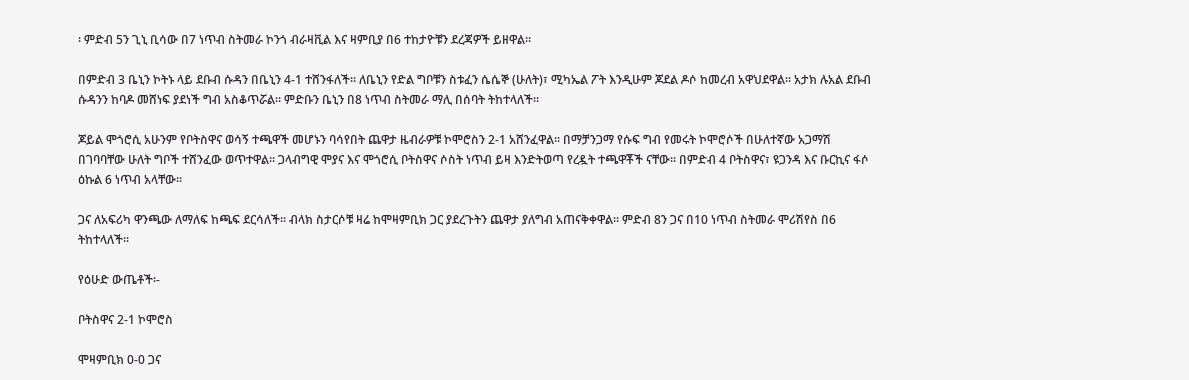፡ ምድብ 5ን ጊኒ ቢሳው በ7 ነጥብ ስትመራ ኮንጎ ብራዛቪል እና ዛምቢያ በ6 ተከታዮቹን ደረጃዎች ይዘዋል፡፡

በምድብ 3 ቤኒን ኮትኑ ላይ ደቡብ ሱዳን በቤኒን 4-1 ተሸንፋለች፡፡ ለቤኒን የድል ግቦቹን ስቱፈን ሴሴኞ (ሁለት)፣ ሚካኤል ፖት እንዲሁም ጆደል ዶሶ ከመረብ አዋህደዋል፡፡ አታክ ሉአል ደቡብ ሱዳንን ከባዶ መሸነፍ ያደነች ግብ አስቆጥሯል፡፡ ምድቡን ቤኒን በ8 ነጥብ ስትመራ ማሊ በሰባት ትከተላለች፡፡

ጆይል ሞጎሮሲ አሁንም የቦትስዋና ወሳኝ ተጫዋች መሆኑን ባሳየበት ጨዋታ ዜብራዎቹ ኮሞሮስን 2-1 አሸንፈዋል፡፡ በማቻንጋማ የሱፍ ግብ የመሩት ኮሞሮሶች በሁለተኛው አጋማሽ በገባባቸው ሁለት ግቦች ተሸንፈው ወጥተዋል፡፡ ጋላብግዊ ሞያና እና ሞጎሮሲ ቦትስዋና ሶስት ነጥብ ይዛ እንድትወጣ የረዷት ተጫዋቾች ናቸው፡፡ በምድብ 4 ቦትስዋና፣ ዩጋንዳ እና ቡርኪና ፋሶ ዕኩል 6 ነጥብ አላቸው፡፡

ጋና ለአፍሪካ ዋንጫው ለማለፍ ከጫፍ ደርሳለች፡፡ ብላክ ስታርሶቹ ዛሬ ከሞዛምቢክ ጋር ያደረጉትን ጨዋታ ያለግብ አጠናቅቀዋል፡፡ ምድብ 8ን ጋና በ10 ነጥብ ስትመራ ሞሪሽየስ በ6 ትከተላለች፡፡

የዕሁድ ውጤቶች፡-

ቦትስዋና 2-1 ኮሞሮስ

ሞዛምቢክ 0-0 ጋና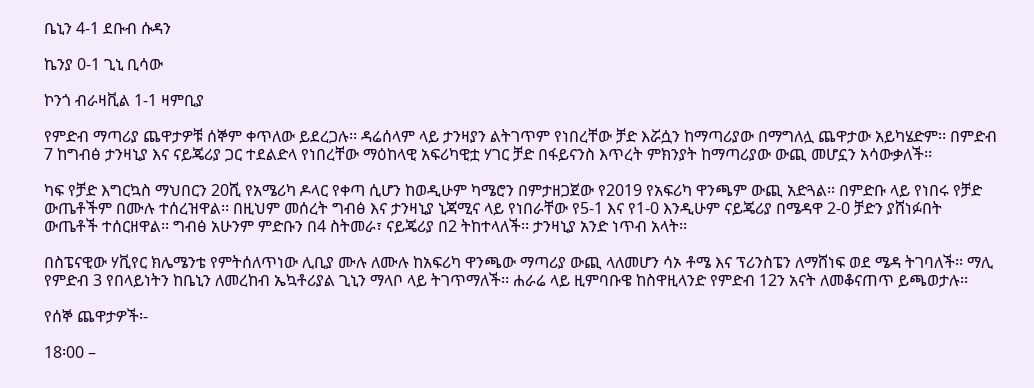ቤኒን 4-1 ደቡብ ሱዳን

ኬንያ 0-1 ጊኒ ቢሳው

ኮንጎ ብራዛቪል 1-1 ዛምቢያ

የምድብ ማጣሪያ ጨዋታዎቹ ሰኞም ቀጥለው ይደረጋሉ፡፡ ዳሬሰላም ላይ ታንዛያን ልትገጥም የነበረቸው ቻድ እሯሷን ከማጣሪያው በማግለሏ ጨዋታው አይካሄድም፡፡ በምድብ 7 ከግብፅ ታንዛኒያ እና ናይጄሪያ ጋር ተደልድላ የነበረቸው ማዕከላዊ አፍሪካዊቷ ሃገር ቻድ በፋይናንስ እጥረት ምክንያት ከማጣሪያው ውጪ መሆኗን አሳውቃለች፡፡

ካፍ የቻድ እግርኳስ ማህበርን 20ሺ የአሜሪካ ዶላር የቀጣ ሲሆን ከወዲሁም ካሜሮን በምታዘጋጀው የ2019 የአፍሪካ ዋንጫም ውጪ አድጓል፡፡ በምድቡ ላይ የነበሩ የቻድ ውጤቶችም በሙሉ ተሰረዝዋል፡፡ በዚህም መሰረት ግብፅ እና ታንዛኒያ ኒጃሚና ላይ የነበራቸው የ5-1 እና የ1-0 እንዲሁም ናይጄሪያ በሜዳዋ 2-0 ቻድን ያሸነፉበት ውጤቶች ተሰርዘዋል፡፡ ግብፅ አሁንም ምድቡን በ4 ስትመራ፣ ናይጄሪያ በ2 ትከተላለች፡፡ ታንዛኒያ አንድ ነጥብ አላት፡፡

በስፔናዊው ሃቪየር ክሌሜንቴ የምትሰለጥነው ሊቢያ ሙሉ ለሙሉ ከአፍሪካ ዋንጫው ማጣሪያ ውጪ ላለመሆን ሳኦ ቶሜ እና ፕሪንስፔን ለማሸነፍ ወደ ሜዳ ትገባለች፡፡ ማሊ የምድብ 3 የበላይነትን ከቤኒን ለመረከብ ኤኳቶሪያል ጊኒን ማላቦ ላይ ትገጥማለች፡፡ ሐራሬ ላይ ዚምባቡዌ ከስዋዚላንድ የምድብ 12ን አናት ለመቆናጠጥ ይጫወታሉ፡፡

የሰኞ ጨዋታዎች፡-

18፡00 –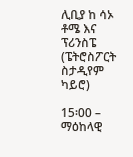ሊቢያ ከ ሳኦ ቶሜ እና ፕሪንስፔ (ፔትሮስፖርት ስታዲየም ካይሮ)

15፡00 – ማዕከላዊ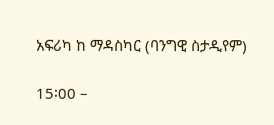አፍሪካ ከ ማዳስካር (ባንግዊ ስታዲየም)

15፡00 –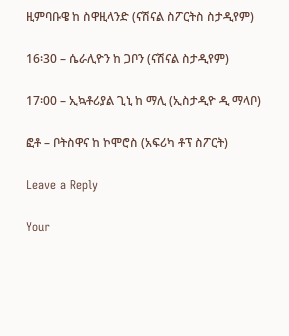ዚምባቡዌ ከ ስዋዚላንድ (ናሽናል ስፖርትስ ስታዲየም)

16፡30 – ሴራሊዮን ከ ጋቦን (ናሽናል ስታዲየም)

17፡00 – ኢኳቶሪያል ጊኒ ከ ማሊ (ኢስታዲዮ ዲ ማላቦ)

ፎቶ – ቦትስዋና ከ ኮሞሮስ (አፍሪካ ቶፕ ስፖርት)

Leave a Reply

Your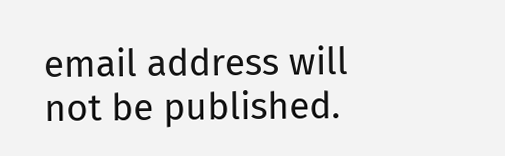email address will not be published.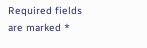Required fields are marked *